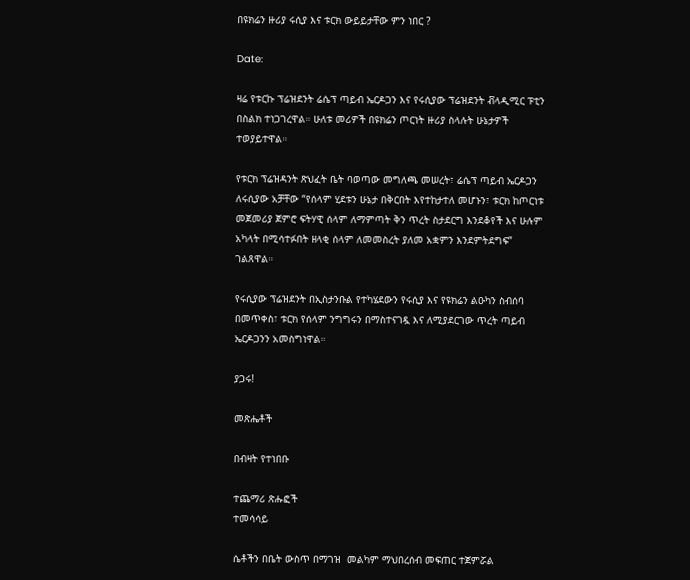በዩክሬን ዙሪያ ሩሲያ እና ቱርክ ውይይታቸው ምን ነበር ?

Date:

ዛሬ የቱርኩ ፕሬዝደንት ሬሴፕ ጣይብ ኤርዶጋን እና የሩሲያው ፕሬዝደንት ቭላዲሚር ፑቲን በስልክ ተነጋገረዋል። ሁለቱ መሪዎች በዩክሬን ጦርነት ዙሪያ ስላሉት ሁኔታዎች ተወያይተዋል።

የቱርክ ፕሬዝዳንት ጽህፈት ቤት ባወጣው መግለጫ መሠረት፣ ሬሴፕ ጣይብ ኤርዶጋን ለሩሲያው አቻቸው “የሰላም ሂደቱን ሁኔታ በቅርበት እየተከታተለ መሆኑን፣ ቱርክ ከጦርነቱ መጀመሪያ ጀምሮ ፍትሃዊ ሰላም ለማምጣት ቅን ጥረት ስታደርግ እንደቆየች እና ሁሉም አካላት በሚሳተፉበት ዘላቂ ሰላም ለመመስረት ያለመ አቋምን እንደምትደግፍ” ገልጸዋል።

የሩሲያው ፕሬዝደንት በኢስታንቡል የተካሄደውን የሩሲያ እና የዩክሬን ልዑካን ስብሰባ በመጥቀስ፣ ቱርክ የሰላም ንግግሩን በማስተናገዷ እና ለሚያደርገው ጥረት ጣይብ ኤርዶጋንን አመስግነዋል።

ያጋሩ!

መጽሔቶች

በብዛት የተነበቡ

ተጨማሪ ጽሑፎች
ተመሳሳይ

ሴቶችን በቤት ውስጥ በማገዝ  መልካም ማህበረሰብ መፍጠር ተጀምሯል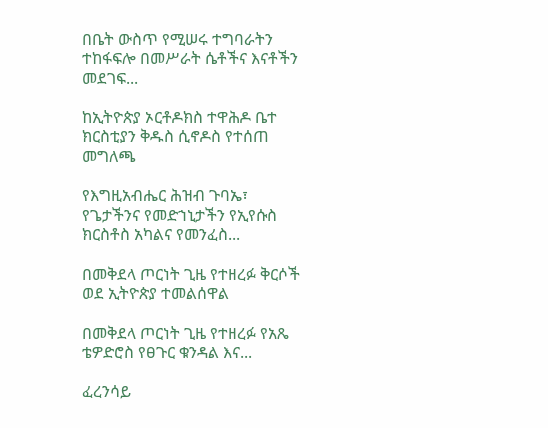በቤት ውስጥ የሚሠሩ ተግባራትን ተከፋፍሎ በመሥራት ሴቶችና እናቶችን መደገፍ...

ከኢትዮጵያ ኦርቶዶክስ ተዋሕዶ ቤተ ክርስቲያን ቅዱስ ሲኖዶስ የተሰጠ መግለጫ

የእግዚአብሔር ሕዝብ ጉባኤ፣ የጌታችንና የመድኀኒታችን የኢየሱስ ክርስቶስ አካልና የመንፈስ...

በመቅደላ ጦርነት ጊዜ የተዘረፉ ቅርሶች ወደ ኢትዮጵያ ተመልሰዋል

በመቅደላ ጦርነት ጊዜ የተዘረፉ የአጼ ቴዎድሮስ የፀጉር ቁንዳል እና...

ፈረንሳይ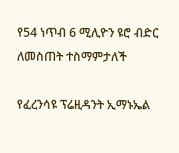የ54 ነጥብ 6 ሚሊዮን ዩሮ ብድር ለመስጠት ተስማምታለች

የፈረንሳዩ ፕሬዚዳንት ኢማኑኤል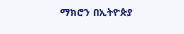ማክሮን በኢትዮጵያ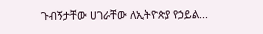ጉብኝታቸው ሀገራቸው ለኢትዮጵያ የኃይል...